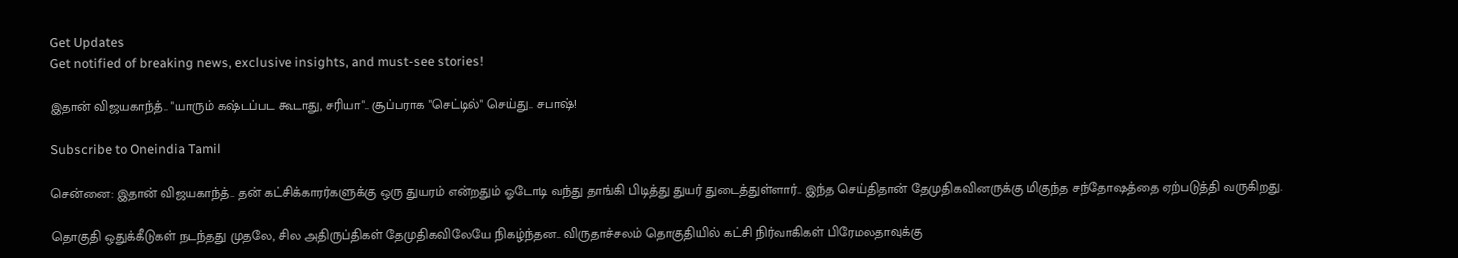Get Updates
Get notified of breaking news, exclusive insights, and must-see stories!

இதான் விஜயகாந்த்.. "யாரும் கஷ்டப்பட கூடாது, சரியா".. சூப்பராக "செட்டில்" செய்து.. சபாஷ்!

Subscribe to Oneindia Tamil

சென்னை: இதான் விஜயகாந்த்.. தன் கட்சிக்காரர்களுக்கு ஒரு துயரம் என்றதும் ஓடோடி வந்து தாங்கி பிடித்து துயர் துடைத்துள்ளார்.. இந்த செய்திதான் தேமுதிகவினருக்கு மிகுந்த சந்தோஷத்தை ஏற்படுத்தி வருகிறது.

தொகுதி ஒதுக்கீடுகள் நடந்தது முதலே, சில அதிருப்திகள் தேமுதிகவிலேயே நிகழ்ந்தன.. விருதாச்சலம் தொகுதியில் கட்சி நிர்வாகிகள் பிரேமலதாவுக்கு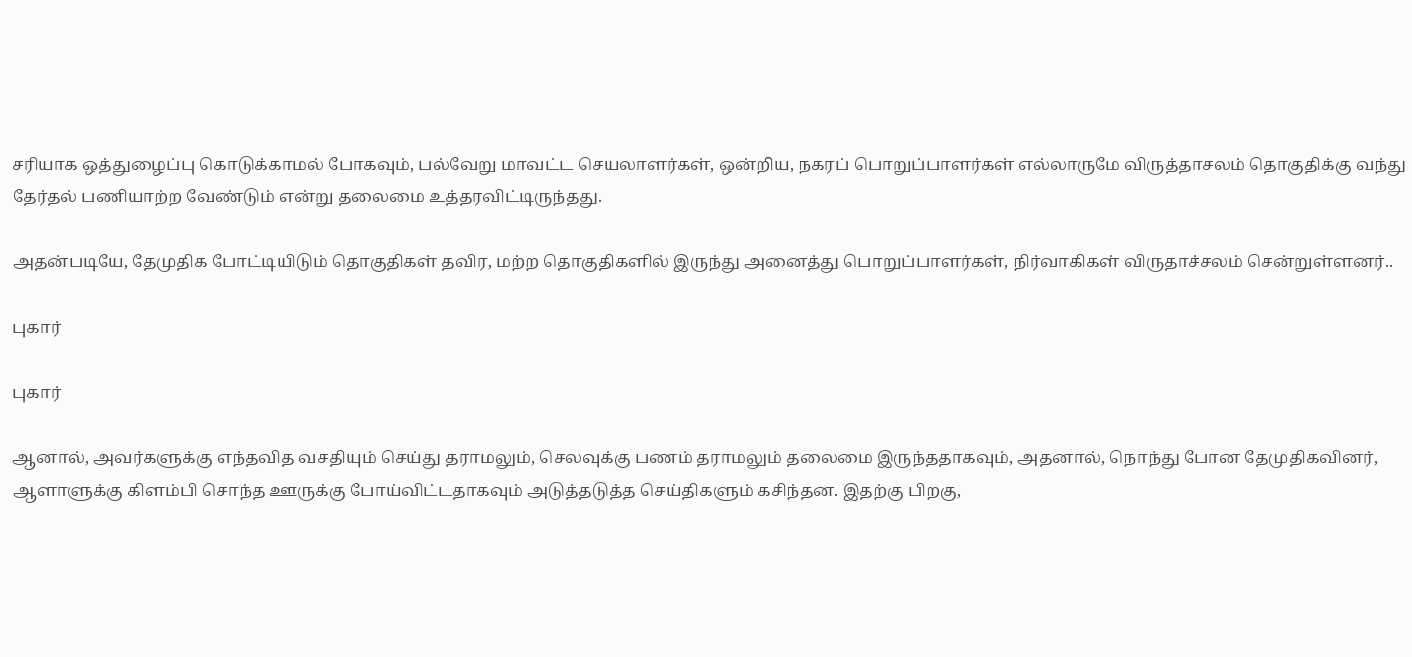சரியாக ஒத்துழைப்பு கொடுக்காமல் போகவும், பல்வேறு மாவட்ட செயலாளர்கள், ஒன்றிய, நகரப் பொறுப்பாளர்கள் எல்லாருமே விருத்தாசலம் தொகுதிக்கு வந்து தேர்தல் பணியாற்ற வேண்டும் என்று தலைமை உத்தரவிட்டிருந்தது.

அதன்படியே, தேமுதிக போட்டியிடும் தொகுதிகள் தவிர, மற்ற தொகுதிகளில் இருந்து அனைத்து பொறுப்பாளர்கள், நிர்வாகிகள் விருதாச்சலம் சென்றுள்ளனர்..

புகார்

புகார்

ஆனால், அவர்களுக்கு எந்தவித வசதியும் செய்து தராமலும், செலவுக்கு பணம் தராமலும் தலைமை இருந்ததாகவும், அதனால், நொந்து போன தேமுதிகவினர், ஆளாளுக்கு கிளம்பி சொந்த ஊருக்கு போய்விட்டதாகவும் அடுத்தடுத்த செய்திகளும் கசிந்தன. இதற்கு பிறகு,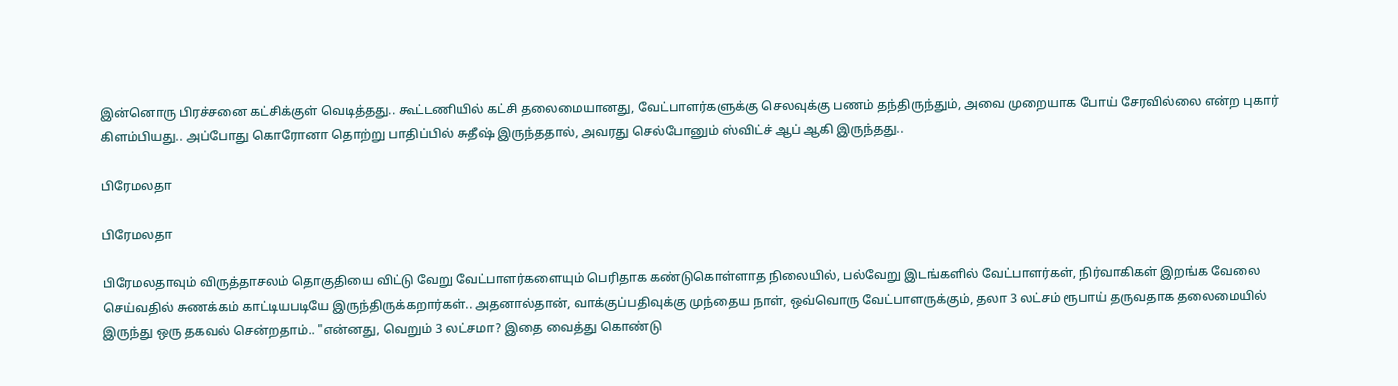இன்னொரு பிரச்சனை கட்சிக்குள் வெடித்தது.. கூட்டணியில் கட்சி தலைமையானது, வேட்பாளர்களுக்கு செலவுக்கு பணம் தந்திருந்தும், அவை முறையாக போய் சேரவில்லை என்ற புகார் கிளம்பியது.. அப்போது கொரோனா தொற்று பாதிப்பில் சுதீஷ் இருந்ததால், அவரது செல்போனும் ஸ்விட்ச் ஆப் ஆகி இருந்தது..

பிரேமலதா

பிரேமலதா

பிரேமலதாவும் விருத்தாசலம் தொகுதியை விட்டு வேறு வேட்பாளர்களையும் பெரிதாக கண்டுகொள்ளாத நிலையில், பல்வேறு இடங்களில் வேட்பாளர்கள், நிர்வாகிகள் இறங்க வேலை செய்வதில் சுணக்கம் காட்டியபடியே இருந்திருக்கறார்கள்.. அதனால்தான், வாக்குப்பதிவுக்கு முந்தைய நாள், ஒவ்வொரு வேட்பாளருக்கும், தலா 3 லட்சம் ரூபாய் தருவதாக தலைமையில் இருந்து ஒரு தகவல் சென்றதாம்.. "என்னது, வெறும் 3 லட்சமா? இதை வைத்து கொண்டு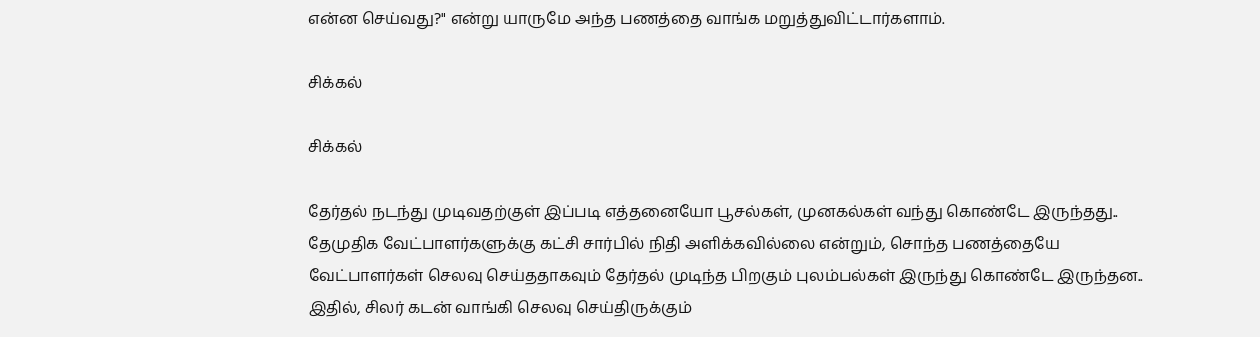என்ன செய்வது?" என்று யாருமே அந்த பணத்தை வாங்க மறுத்துவிட்டார்களாம்.

சிக்கல்

சிக்கல்

தேர்தல் நடந்து முடிவதற்குள் இப்படி எத்தனையோ பூசல்கள், முனகல்கள் வந்து கொண்டே இருந்தது.. தேமுதிக வேட்பாளர்களுக்கு கட்சி சார்பில் நிதி அளிக்கவில்லை என்றும், சொந்த பணத்தையே வேட்பாளர்கள் செலவு செய்ததாகவும் தேர்தல் முடிந்த பிறகும் புலம்பல்கள் இருந்து கொண்டே இருந்தன.. இதில், சிலர் கடன் வாங்கி செலவு செய்திருக்கும்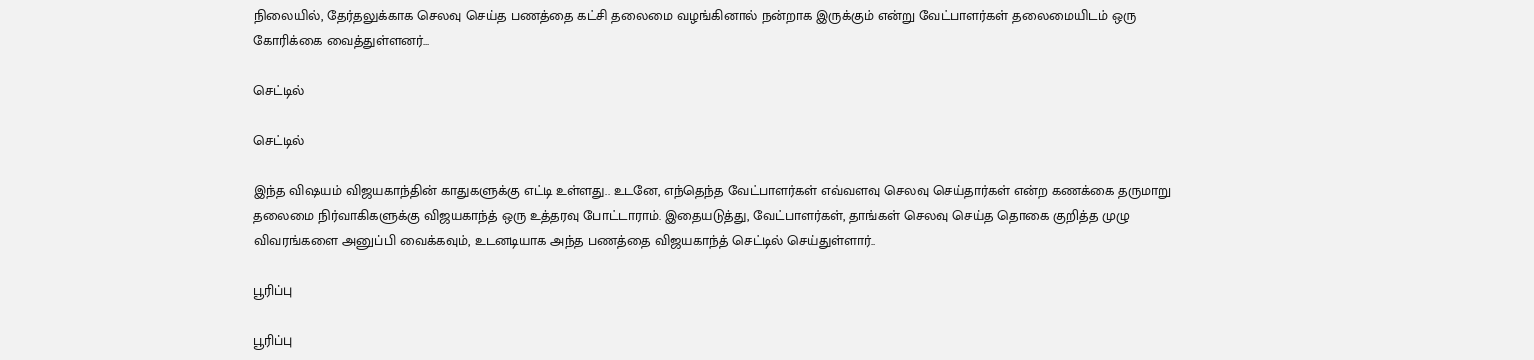நிலையில், தேர்தலுக்காக செலவு செய்த பணத்தை கட்சி தலைமை வழங்கினால் நன்றாக இருக்கும் என்று வேட்பாளர்கள் தலைமையிடம் ஒரு கோரிக்கை வைத்துள்ளனர்...

செட்டில்

செட்டில்

இந்த விஷயம் விஜயகாந்தின் காதுகளுக்கு எட்டி உள்ளது.. உடனே, எந்தெந்த வேட்பாளர்கள் எவ்வளவு செலவு செய்தார்கள் என்ற கணக்கை தருமாறு தலைமை நிர்வாகிகளுக்கு விஜயகாந்த் ஒரு உத்தரவு போட்டாராம். இதையடுத்து, வேட்பாளர்கள், தாங்கள் செலவு செய்த தொகை குறித்த முழு விவரங்களை அனுப்பி வைக்கவும், உடனடியாக அந்த பணத்தை விஜயகாந்த் செட்டில் செய்துள்ளார்..

பூரிப்பு

பூரிப்பு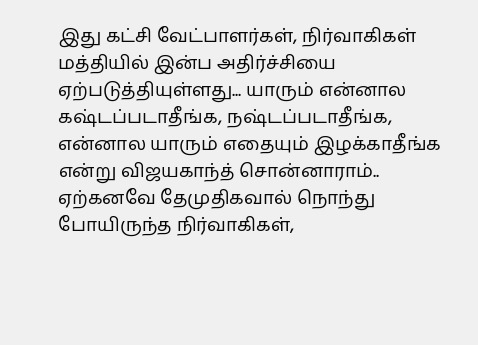இது கட்சி வேட்பாளர்கள், நிர்வாகிகள் மத்தியில் இன்ப அதிர்ச்சியை ஏற்படுத்தியுள்ளது... யாரும் என்னால கஷ்டப்படாதீங்க, நஷ்டப்படாதீங்க, என்னால யாரும் எதையும் இழக்காதீங்க என்று விஜயகாந்த் சொன்னாராம்.. ஏற்கனவே தேமுதிகவால் நொந்து போயிருந்த நிர்வாகிகள்,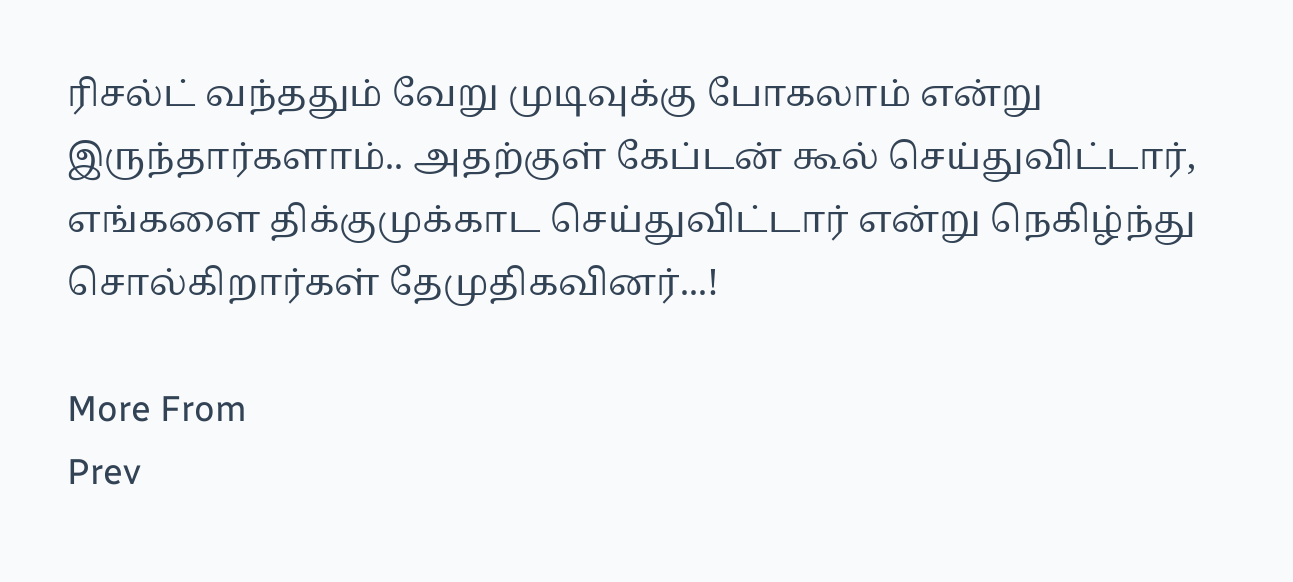ரிசல்ட் வந்ததும் வேறு முடிவுக்கு போகலாம் என்று இருந்தார்களாம்.. அதற்குள் கேப்டன் கூல் செய்துவிட்டார், எங்களை திக்குமுக்காட செய்துவிட்டார் என்று நெகிழ்ந்து சொல்கிறார்கள் தேமுதிகவினர்...!

More From
Prev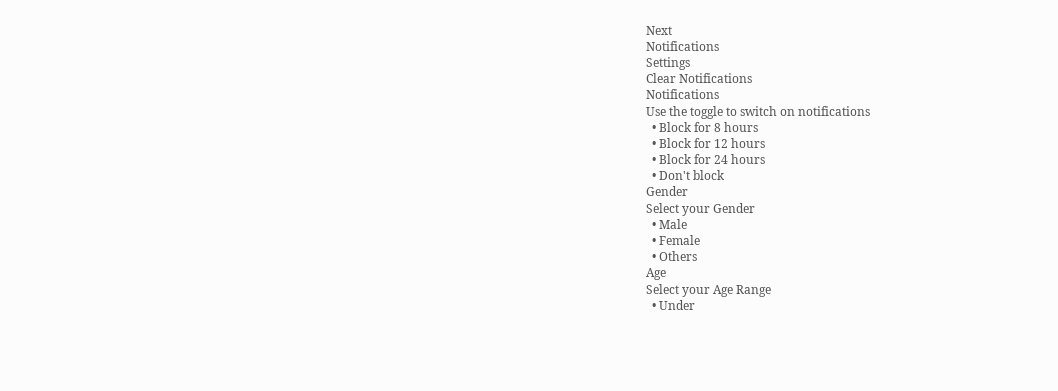Next
Notifications
Settings
Clear Notifications
Notifications
Use the toggle to switch on notifications
  • Block for 8 hours
  • Block for 12 hours
  • Block for 24 hours
  • Don't block
Gender
Select your Gender
  • Male
  • Female
  • Others
Age
Select your Age Range
  • Under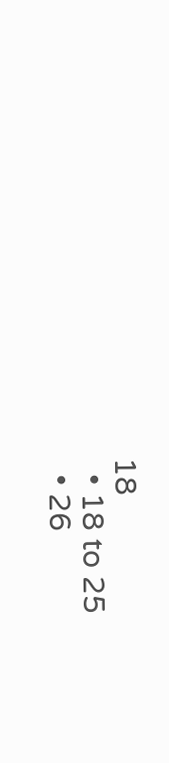18
  • 18 to 25
  • 26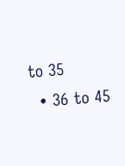to 35
  • 36 to 45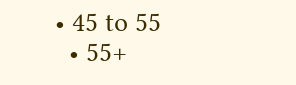• 45 to 55
  • 55+